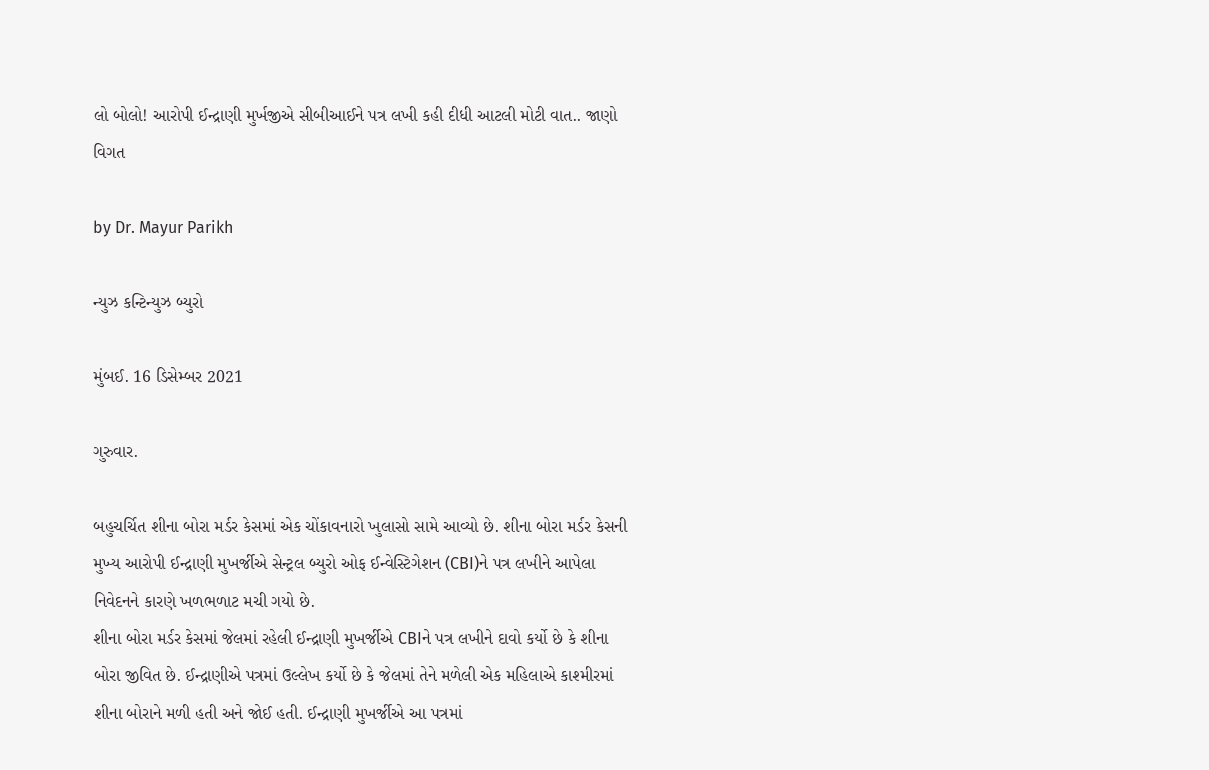લો બોલો! આરોપી ઈન્દ્રાણી મુર્ખજીએ સીબીઆઈને પત્ર લખી કહી દીધી આટલી મોટી વાત.. જાણો વિગત

by Dr. Mayur Parikh

ન્યુઝ કન્ટિન્યુઝ બ્યુરો

મુંબઈ. 16 ડિસેમ્બર 2021

ગુરુવાર.

બહુચર્ચિત શીના બોરા મર્ડર કેસમાં એક ચોંકાવનારો ખુલાસો સામે આવ્યો છે. શીના બોરા મર્ડર કેસની મુખ્ય આરોપી ઈન્દ્રાણી મુખર્જીએ સેન્ટ્રલ બ્યુરો ઓફ ઈન્વેસ્ટિગેશન (CBI)ને પત્ર લખીને આપેલા નિવેદનને કારણે ખળભળાટ મચી ગયો છે.
શીના બોરા મર્ડર કેસમાં જેલમાં રહેલી ઈન્દ્રાણી મુખર્જીએ CBIને પત્ર લખીને દાવો કર્યો છે કે શીના બોરા જીવિત છે. ઈન્દ્રાણીએ પત્રમાં ઉલ્લેખ કર્યો છે કે જેલમાં તેને મળેલી એક મહિલાએ કાશ્મીરમાં શીના બોરાને મળી હતી અને જોઈ હતી. ઈન્દ્રાણી મુખર્જીએ આ પત્રમાં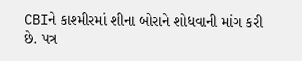CBIને કાશ્મીરમાં શીના બોરાને શોધવાની માંગ કરી છે. પત્ર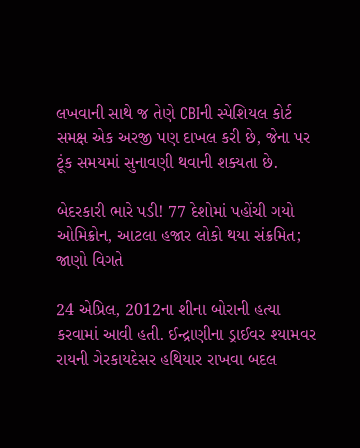લખવાની સાથે જ તેણે CBIની સ્પેશિયલ કોર્ટ સમક્ષ એક અરજી પણ દાખલ કરી છે, જેના પર ટૂંક સમયમાં સુનાવણી થવાની શક્યતા છે.

બેદરકારી ભારે પડી! 77 દેશોમાં પહોંચી ગયો ઓમિક્રોન, આટલા હજાર લોકો થયા સંક્રમિત; જાણો વિગતે

24 એપ્રિલ, 2012ના શીના બોરાની હત્યા કરવામાં આવી હતી. ઈન્દ્રાણીના ડ્રાઈવર શ્યામવર રાયની ગેરકાયદેસર હથિયાર રાખવા બદલ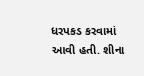ધરપકડ કરવામાં આવી હતી. શીના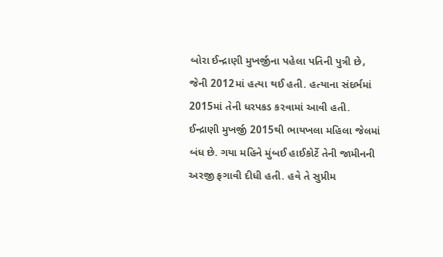બોરા ઈન્દ્રાણી મુખર્જીના પહેલા પતિની પુત્રી છે, જેની 2012માં હત્યા થઈ હતી. હત્યાના સંદર્ભમાં 2015માં તેની ધરપકડ કરવામાં આવી હતી. ઈન્દ્રાણી મુખર્જી 2015થી ભાયખલા મહિલા જેલમાં બંધ છે. ગયા મહિને મુંબઈ હાઈકોર્ટે તેની જામીનની અરજી ફગાવી દીધી હતી. હવે તે સુપ્રીમ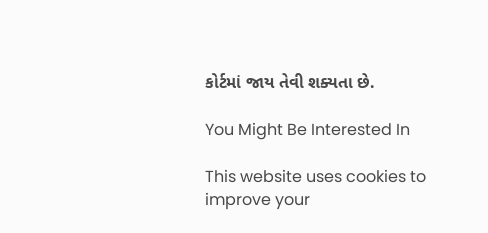કોર્ટમાં જાય તેવી શક્યતા છે.

You Might Be Interested In

This website uses cookies to improve your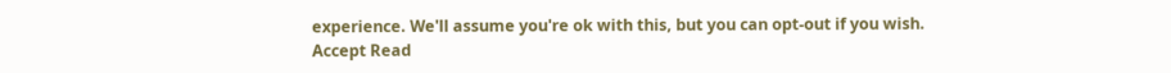experience. We'll assume you're ok with this, but you can opt-out if you wish. Accept Read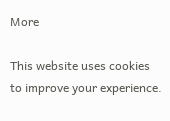More

This website uses cookies to improve your experience.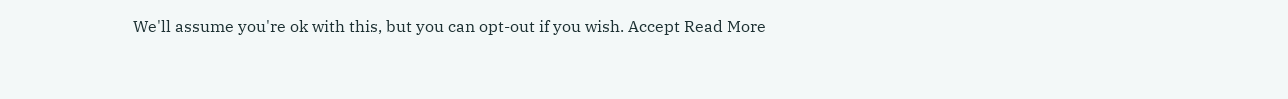We'll assume you're ok with this, but you can opt-out if you wish. Accept Read More